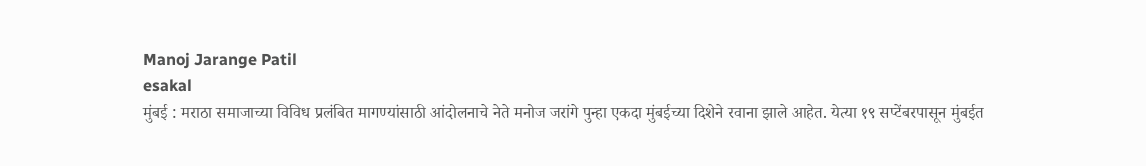Manoj Jarange Patil
esakal
मुंबई : मराठा समाजाच्या विविध प्रलंबित मागण्यांसाठी आंदोलनाचे नेते मनोज जरांगे पुन्हा एकदा मुंबईच्या दिशेने रवाना झाले आहेत. येत्या १९ सप्टेंबरपासून मुंबईत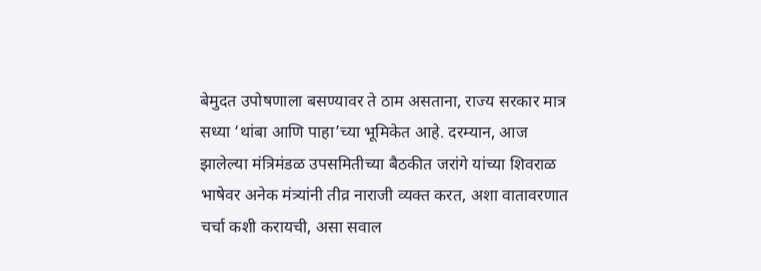बेमुदत उपोषणाला बसण्यावर ते ठाम असताना, राज्य सरकार मात्र सध्या ‘थांबा आणि पाहा’च्या भूमिकेत आहे. दरम्यान, आज झालेल्या मंत्रिमंडळ उपसमितीच्या बैठकीत जरांगे यांच्या शिवराळ भाषेवर अनेक मंत्र्यांनी तीव्र नाराजी व्यक्त करत, अशा वातावरणात चर्चा कशी करायची, असा सवाल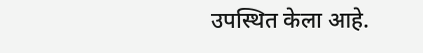उपस्थित केला आहे.